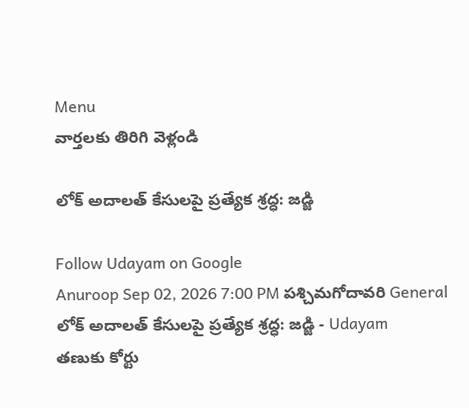Menu
వార్తలకు తిరిగి వెళ్లండి

లోక్‌ అదాలత్ కేసులపై ప్రత్యేక శ్రద్ధ: జడ్జి

Follow Udayam on Google
Anuroop Sep 02, 2026 7:00 PM పశ్చిమగోదావరి General
లోక్‌ అదాలత్ కేసులపై ప్రత్యేక శ్రద్ధ: జడ్జి - Udayam
తణుకు కోర్టు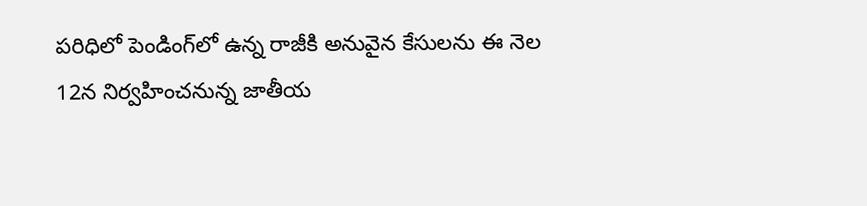పరిధిలో పెండింగ్‌లో ఉన్న రాజీకి అనువైన కేసులను ఈ నెల 12న నిర్వహించనున్న జాతీయ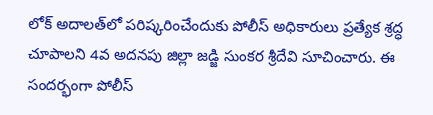లోక్‌ అదాలత్‌లో పరిష్కరించేందుకు పోలీస్‌ అధికారులు ప్రత్యేక శ్రద్ధ చూపాలని 4వ అదనపు జిల్లా జడ్జి సుంకర శ్రీదేవి సూచించారు. ఈ సందర్భంగా పోలీస్‌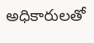అధికారులతో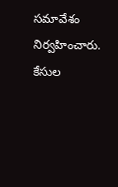సమావేశం నిర్వహించారు. కేసుల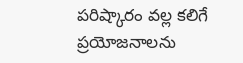పరిష్కారం వల్ల కలిగే ప్రయోజనాలను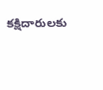కక్షిదారులకు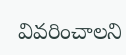వివరించాలని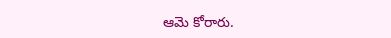ఆమె కోరారు.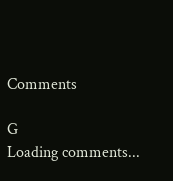Comments

G
Loading comments...